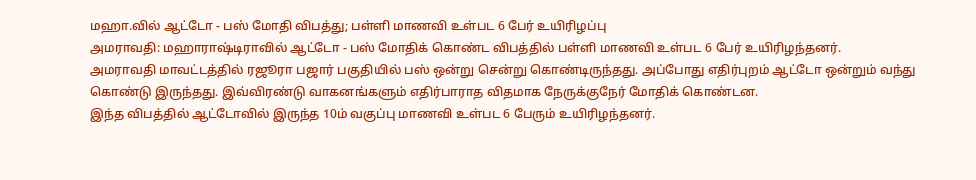மஹா.வில் ஆட்டோ - பஸ் மோதி விபத்து; பள்ளி மாணவி உள்பட 6 பேர் உயிரிழப்பு
அமராவதி: மஹாராஷ்டிராவில் ஆட்டோ - பஸ் மோதிக் கொண்ட விபத்தில் பள்ளி மாணவி உள்பட 6 பேர் உயிரிழந்தனர்.
அமராவதி மாவட்டத்தில் ரஜூரா பஜார் பகுதியில் பஸ் ஒன்று சென்று கொண்டிருந்தது. அப்போது எதிர்புறம் ஆட்டோ ஒன்றும் வந்து கொண்டு இருந்தது. இவ்விரண்டு வாகனங்களும் எதிர்பாராத விதமாக நேருக்குநேர் மோதிக் கொண்டன.
இந்த விபத்தில் ஆட்டோவில் இருந்த 10ம் வகுப்பு மாணவி உள்பட 6 பேரும் உயிரிழந்தனர்.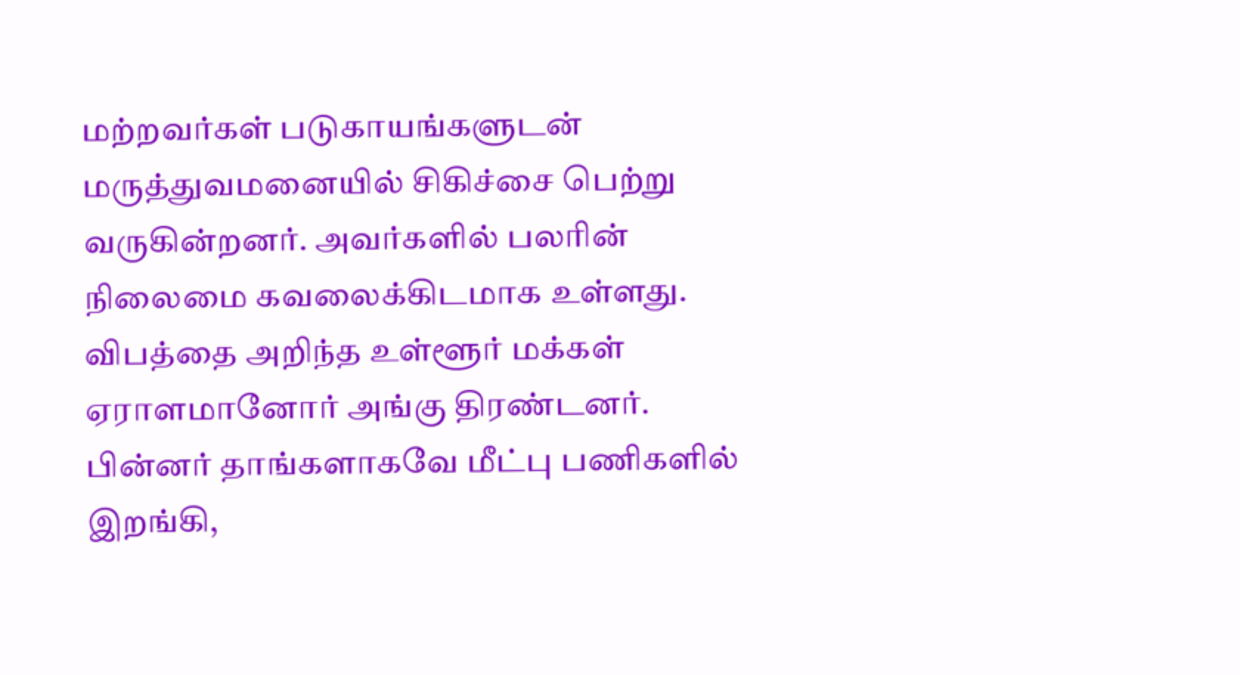மற்றவர்கள் படுகாயங்களுடன் மருத்துவமனையில் சிகிச்சை பெற்று வருகின்றனர். அவர்களில் பலரின் நிலைமை கவலைக்கிடமாக உள்ளது.
விபத்தை அறிந்த உள்ளூர் மக்கள் ஏராளமானோர் அங்கு திரண்டனர். பின்னர் தாங்களாகவே மீட்பு பணிகளில் இறங்கி,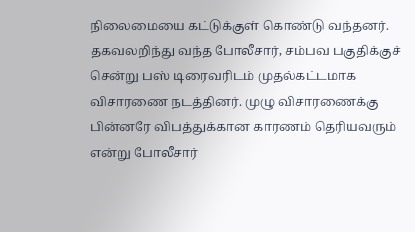நிலைமையை கட்டுக்குள் கொண்டு வந்தனர். தகவலறிந்து வந்த போலீசார், சம்பவ பகுதிக்குச் சென்று பஸ் டிரைவரிடம் முதல்கட்டமாக விசாரணை நடத்தினர். முழு விசாரணைக்கு பின்னரே விபத்துக்கான காரணம் தெரியவரும் என்று போலீசார்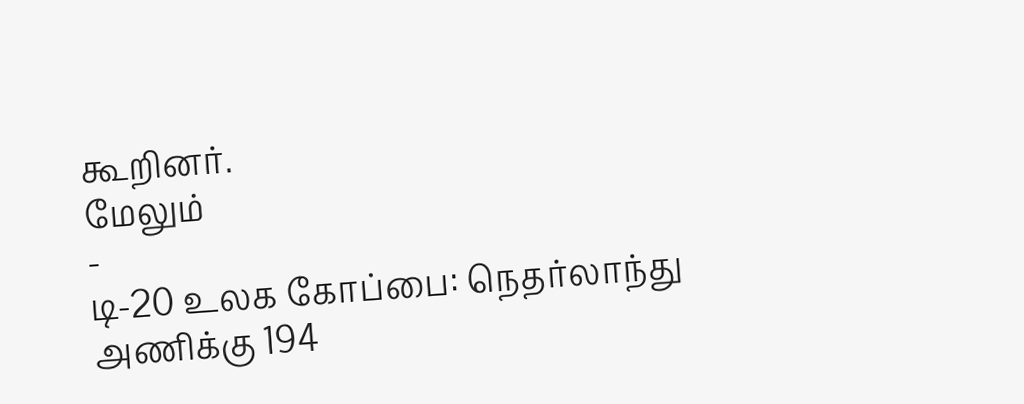கூறினர்.
மேலும்
-
டி-20 உலக கோப்பை: நெதர்லாந்து அணிக்கு 194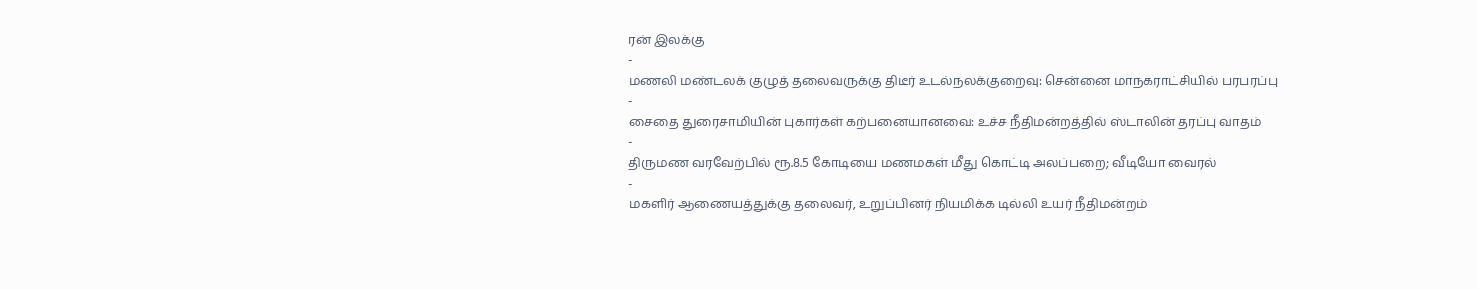ரன் இலக்கு
-
மணலி மண்டலக் குழுத் தலைவருக்கு திடீர் உடல்நலக்குறைவு: சென்னை மாநகராட்சியில் பரபரப்பு
-
சைதை துரைசாமியின் புகார்கள் கற்பனையானவை: உச்ச நீதிமன்றத்தில் ஸ்டாலின் தரப்பு வாதம்
-
திருமண வரவேற்பில் ரூ.8.5 கோடியை மணமகள் மீது கொட்டி அலப்பறை; வீடியோ வைரல்
-
மகளிர் ஆணையத்துக்கு தலைவர், உறுப்பினர் நியமிக்க டில்லி உயர் நீதிமன்றம்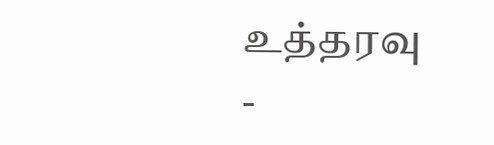உத்தரவு
-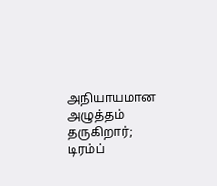அநியாயமான அழுத்தம் தருகிறார்; டிரம்ப்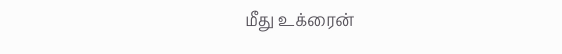மீது உக்ரைன்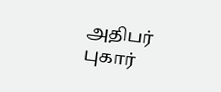அதிபர் புகார்